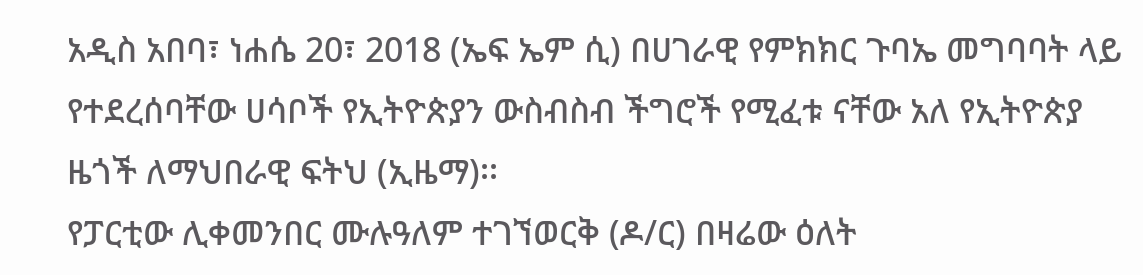አዲስ አበባ፣ ነሐሴ 20፣ 2018 (ኤፍ ኤም ሲ) በሀገራዊ የምክክር ጉባኤ መግባባት ላይ የተደረሰባቸው ሀሳቦች የኢትዮጵያን ውስብስብ ችግሮች የሚፈቱ ናቸው አለ የኢትዮጵያ ዜጎች ለማህበራዊ ፍትህ (ኢዜማ)፡፡
የፓርቲው ሊቀመንበር ሙሉዓለም ተገኘወርቅ (ዶ/ር) በዛሬው ዕለት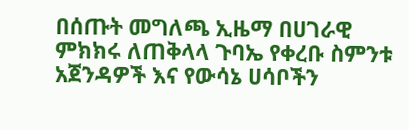በሰጡት መግለጫ ኢዜማ በሀገራዊ ምክክሩ ለጠቅላላ ጉባኤ የቀረቡ ስምንቱ አጀንዳዎች እና የውሳኔ ሀሳቦችን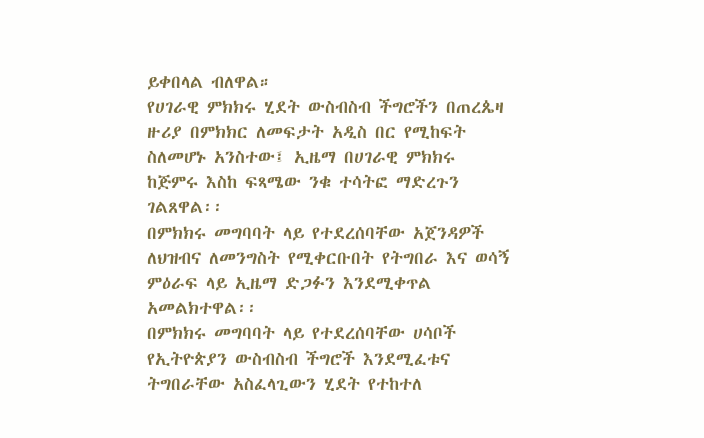ይቀበላል ብለዋል።
የሀገራዊ ምክክሩ ሂደት ውስብስብ ችግሮችን በጠረጴዛ ዙሪያ በምክክር ለመፍታት አዲስ በር የሚከፍት ስለመሆኑ አንስተው፤ ኢዜማ በሀገራዊ ምክክሩ ከጅምሩ እስከ ፍጻሜው ንቁ ተሳትፎ ማድረጉን ገልጸዋል፡፡
በምክክሩ መግባባት ላይ የተደረሰባቸው አጀንዳዎች ለህዝብና ለመንግስት የሚቀርቡበት የትግበራ እና ወሳኝ ምዕራፍ ላይ ኢዜማ ድጋፉን እንደሚቀጥል አመልክተዋል፡፡
በምክክሩ መግባባት ላይ የተደረሰባቸው ሀሳቦች የኢትዮጵያን ውስብስብ ችግሮች እንደሚፈቱና ትግበራቸው አስፈላጊውን ሂደት የተከተለ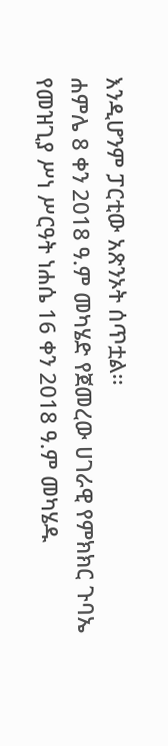እንዲሆንም ፓርቲው አጽንኦት ሰጥቷል፡፡
ሐምሌ 8 ቀን 2018 ዓ.ም መካሄድ የጀመረው ሀገራዊ የምክክር ጉባኤ የመዝጊያ ሥነ ሥርዓት ነሐሴ 16 ቀን 2018 ዓ.ም መካሄዱ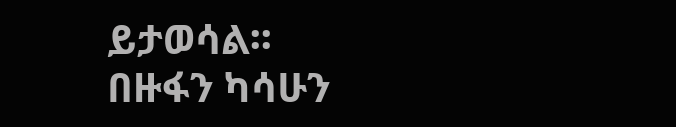ይታወሳል፡፡
በዙፋን ካሳሁን